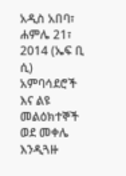አዲስ አበባ፣ ሐምሌ 21፣ 2014 (ኤፍ ቢ ሲ) አምባሳደሮች እና ልዩ መልዕክተኞች ወደ መቀሌ እንዲጓዙ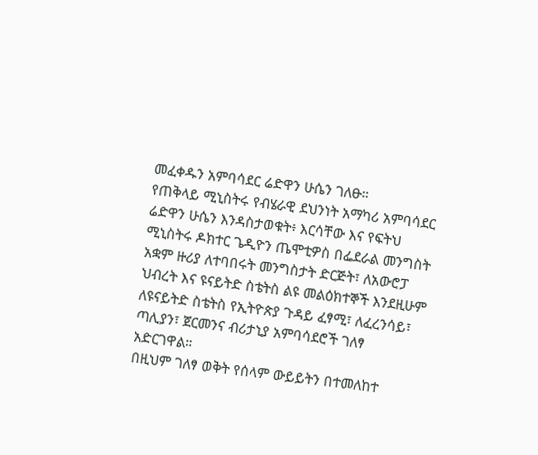መፈቀዱን አምባሳደር ሬድዋን ሁሴን ገለፁ።
የጠቅላይ ሚኒስትሩ የብሄራዊ ደህንነት አማካሪ አምባሳደር ሬድዋን ሁሴን እንዳስታወቁት፥ እርሳቸው እና የፍትህ ሚኒስትሩ ዶክተር ጌዲዮን ጤሞቲዎስ በፌደራል መንግስት አቋም ዙሪያ ለተባበሩት መንግስታት ድርጅት፣ ለአውሮፓ ህብረት እና ዩናይትድ ስቴትስ ልዩ መልዕክተኞች እንደዚሁም ለዩናይትድ ስቴትስ የኢትዮጵያ ጉዳይ ፈፃሚ፣ ለፈረንሳይ፣ ጣሊያን፣ ጀርመንና ብሪታኒያ አምባሳደሮች ገለፃ አድርገዋል።
በዚህም ገለፃ ወቅት የሰላም ውይይትን በተመለከተ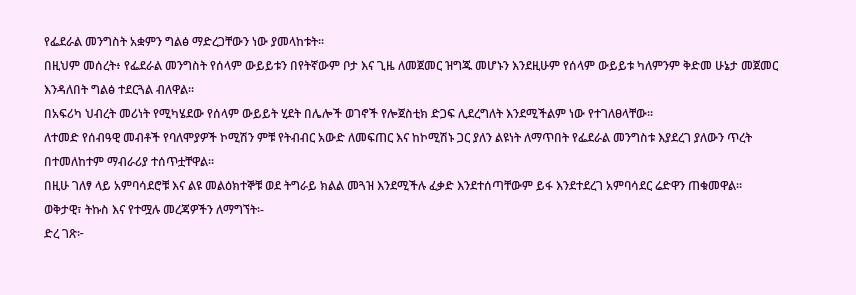የፌደራል መንግስት አቋምን ግልፅ ማድረጋቸውን ነው ያመላከቱት።
በዚህም መሰረት፥ የፌደራል መንግስት የሰላም ውይይቱን በየትኛውም ቦታ እና ጊዜ ለመጀመር ዝግጁ መሆኑን እንደዚሁም የሰላም ውይይቱ ካለምንም ቅድመ ሁኔታ መጀመር እንዳለበት ግልፅ ተደርጓል ብለዋል።
በአፍሪካ ህብረት መሪነት የሚካሄደው የሰላም ውይይት ሂደት በሌሎች ወገኖች የሎጀስቲክ ድጋፍ ሊደረግለት እንደሚችልም ነው የተገለፀላቸው።
ለተመድ የሰብዓዊ መብቶች የባለሞያዎች ኮሚሽን ምቹ የትብብር አውድ ለመፍጠር እና ከኮሚሽኑ ጋር ያለን ልዩነት ለማጥበት የፌደራል መንግስቱ እያደረገ ያለውን ጥረት በተመለከተም ማብራሪያ ተሰጥቷቸዋል።
በዚሁ ገለፃ ላይ አምባሳደሮቹ እና ልዩ መልዕክተኞቹ ወደ ትግራይ ክልል መጓዝ እንደሚችሉ ፈቃድ እንደተሰጣቸውም ይፋ እንደተደረገ አምባሳደር ሬድዋን ጠቁመዋል።
ወቅታዊ፣ ትኩስ እና የተሟሉ መረጃዎችን ለማግኘት፡-
ድረ ገጽ፦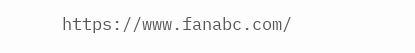https://www.fanabc.com/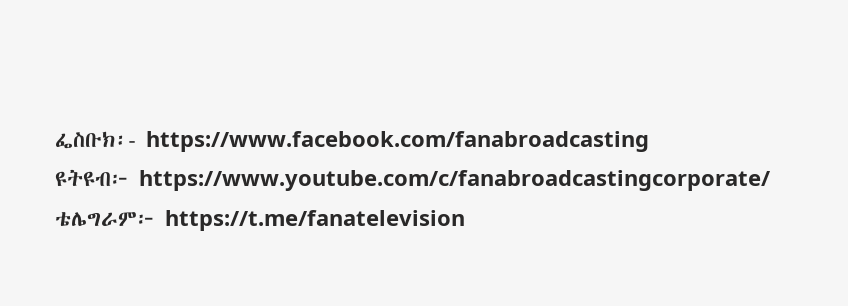ፌስቡክ፡- https://www.facebook.com/fanabroadcasting
ዩትዩብ፦ https://www.youtube.com/c/fanabroadcastingcorporate/
ቴሌግራም፦ https://t.me/fanatelevision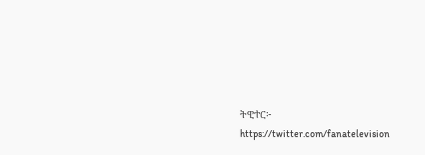ትዊተር፦ https://twitter.com/fanatelevision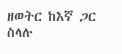ዘወትር ከእኛ ጋር ስላሉ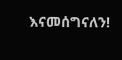እናመሰግናለን!